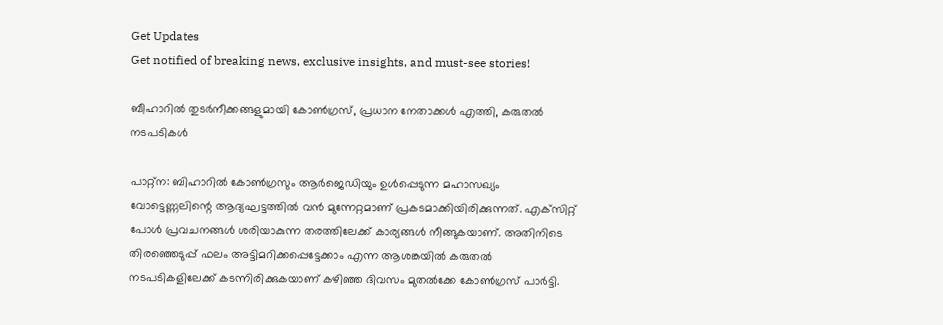Get Updates
Get notified of breaking news, exclusive insights, and must-see stories!

ബീഹാറിൽ തുടർനീക്കങ്ങളുമായി കോൺഗ്രസ്, പ്രധാന നേതാക്കൾ എത്തി, കരുതൽ നടപടികൾ

പാറ്റ്‌ന: ബിഹാറില്‍ കോണ്‍ഗ്രസും ആര്‍ജെഡിയും ഉള്‍പ്പെടുന്ന മഹാസഖ്യം വോട്ടെണ്ണലിന്റെ ആദ്യഘട്ടത്തില്‍ വന്‍ മുന്നേറ്റമാണ് പ്രകടമാക്കിയിരിക്കുന്നത്. എക്‌സിറ്റ് പോള്‍ പ്രവചനങ്ങള്‍ ശരിയാകുന്ന തരത്തിലേക്ക് കാര്യങ്ങള്‍ നീങ്ങുകയാണ്. അതിനിടെ തിരഞ്ഞെടുപ്പ് ഫലം അട്ടിമറിക്കപ്പെട്ടേക്കാം എന്ന ആശങ്കയില്‍ കരുതല്‍ നടപടികളിലേക്ക് കടന്നിരിക്കുകയാണ് കഴിഞ്ഞ ദിവസം മുതൽക്കേ കോണ്‍ഗ്രസ് പാര്‍ട്ടി.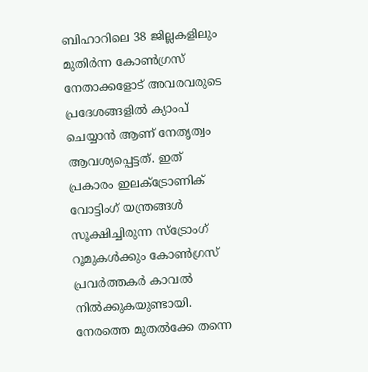ബിഹാറിലെ 38 ജില്ലകളിലും മുതിര്‍ന്ന കോണ്‍ഗ്രസ് നേതാക്കളോട് അവരവരുടെ പ്രദേശങ്ങളില്‍ ക്യാംപ് ചെയ്യാന്‍ ആണ് നേതൃത്വം ആവശ്യപ്പെട്ടത്. ഇത് പ്രകാരം ഇലക്ട്രോണിക് വോട്ടിംഗ് യന്ത്രങ്ങള്‍ സൂക്ഷിച്ചിരുന്ന സ്‌ട്രോംഗ് റൂമുകള്‍ക്കും കോണ്‍ഗ്രസ് പ്രവര്‍ത്തകര്‍ കാവല്‍ നില്‍ക്കുകയുണ്ടായി. നേരത്തെ മുതല്‍ക്കേ തന്നെ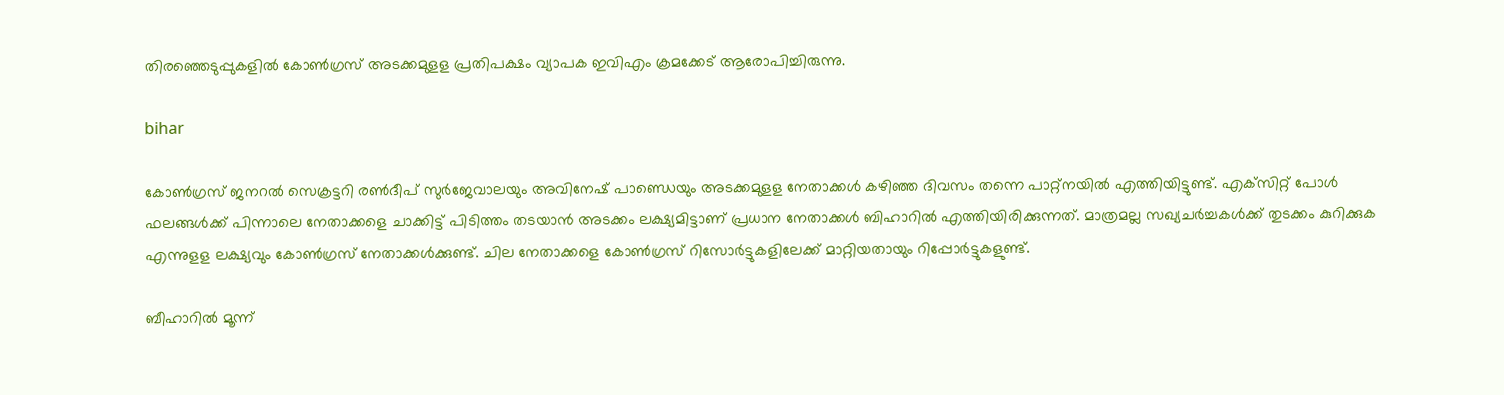തിരഞ്ഞെടുപ്പുകളില്‍ കോണ്‍ഗ്രസ് അടക്കമുളള പ്രതിപക്ഷം വ്യാപക ഇവിഎം ക്രമക്കേട് ആരോപിച്ചിരുന്നു.

bihar

കോണ്‍ഗ്രസ് ജനറല്‍ സെക്രട്ടറി രണ്‍ദീപ് സുര്‍ജേവാലയും അവിനേഷ് പാണ്ഡെയും അടക്കമുളള നേതാക്കള്‍ കഴിഞ്ഞ ദിവസം തന്നെ പാറ്റ്‌നയില്‍ എത്തിയിട്ടുണ്ട്. എക്‌സിറ്റ് പോള്‍ ഫലങ്ങള്‍ക്ക് പിന്നാലെ നേതാക്കളെ ചാക്കിട്ട് പിടിത്തം തടയാന്‍ അടക്കം ലക്ഷ്യമിട്ടാണ് പ്രധാന നേതാക്കള്‍ ബിഹാറില്‍ എത്തിയിരിക്കുന്നത്. മാത്രമല്ല സഖ്യചര്‍ച്ചകള്‍ക്ക് തുടക്കം കുറിക്കുക എന്നുളള ലക്ഷ്യവും കോണ്‍ഗ്രസ് നേതാക്കള്‍ക്കുണ്ട്. ചില നേതാക്കളെ കോൺഗ്രസ് റിസോർട്ടുകളിലേക്ക് മാറ്റിയതായും റിപ്പോർട്ടുകളുണ്ട്.

ബീഹാറില്‍ മൂന്ന്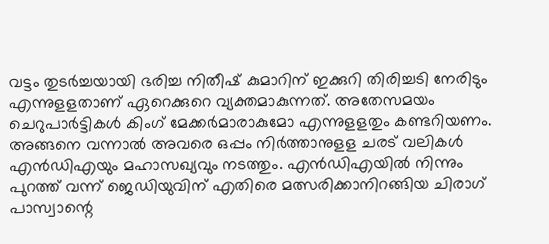വട്ടം തുടര്‍ച്ചയായി ഭരിച്ച നിതീഷ് കുമാറിന് ഇക്കുറി തിരിച്ചടി നേരിടും എന്നുളളതാണ് ഏറെക്കുറെ വ്യക്തമാകുന്നത്. അതേസമയം ചെറുപാര്‍ട്ടികള്‍ കിംഗ് മേക്കര്‍മാരാകുമോ എന്നുളളതും കണ്ടറിയണം. അങ്ങനെ വന്നാല്‍ അവരെ ഒപ്പം നിര്‍ത്താനുളള ചരട് വലികള്‍ എന്‍ഡിഎയും മഹാസഖ്യവും നടത്തും. എന്‍ഡിഎയില്‍ നിന്നും പുറത്ത് വന്ന് ജെഡിയുവിന് എതിരെ മത്സരിക്കാനിറങ്ങിയ ചിരാഗ് പാസ്വാന്റെ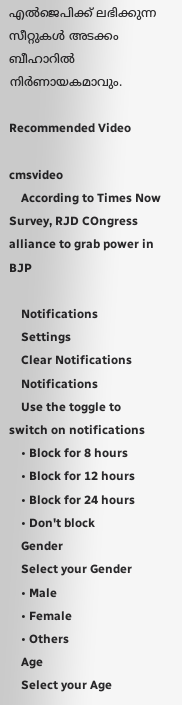എല്‍ജെപിക്ക് ലഭിക്കുന്ന സീറ്റുകള്‍ അടക്കം ബീഹാറില്‍ നിര്‍ണായകമാവും.

Recommended Video

cmsvideo
    According to Times Now Survey, RJD COngress alliance to grab power in BJP

    Notifications
    Settings
    Clear Notifications
    Notifications
    Use the toggle to switch on notifications
    • Block for 8 hours
    • Block for 12 hours
    • Block for 24 hours
    • Don't block
    Gender
    Select your Gender
    • Male
    • Female
    • Others
    Age
    Select your Age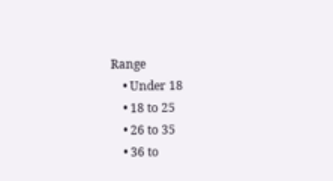Range
    • Under 18
    • 18 to 25
    • 26 to 35
    • 36 to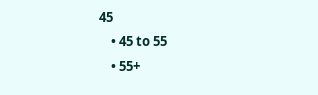45
    • 45 to 55
    • 55+